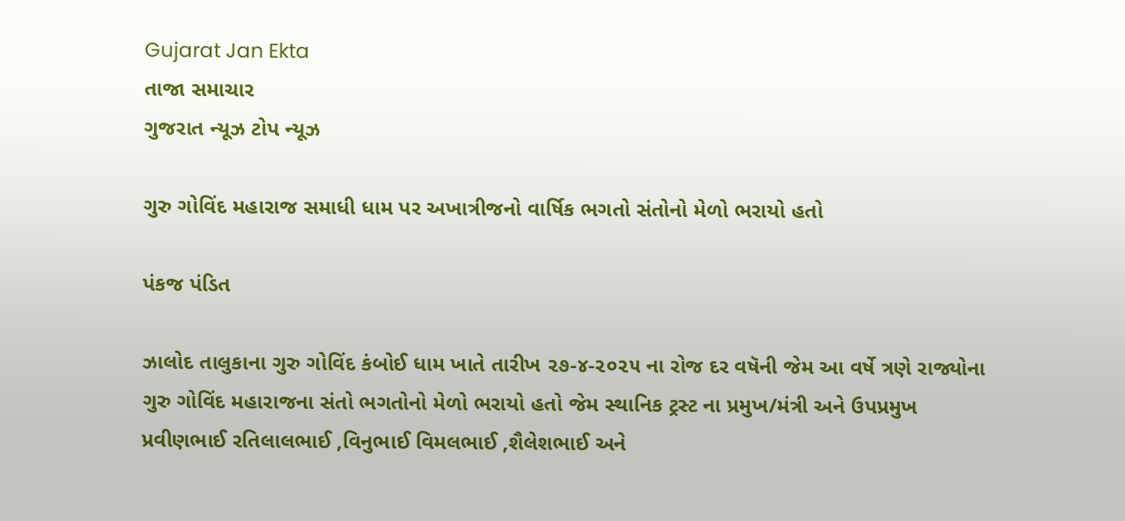Gujarat Jan Ekta
તાજા સમાચાર
ગુજરાત ન્યૂઝ ટોપ ન્યૂઝ

ગુરુ ગોવિંદ મહારાજ સમાધી ધામ પર અખાત્રીજનો વાર્ષિક ભગતો સંતોનો મેળો ભરાયો હતો

પંકજ પંડિત

ઝાલોદ તાલુકાના ગુરુ ગોવિંદ કંબોઈ ધામ ખાતે તારીખ ૨૭-૪-૨૦૨૫ ના રોજ દર વષૅની જેમ આ વર્ષે ત્રણે રાજ્યોના ગુરુ ગોવિંદ મહારાજના સંતો ભગતોનો મેળો ભરાયો હતો જેમ સ્થાનિક ટ્રસ્ટ ના પ્રમુખ/મંત્રી અને ઉપપ્રમુખ પ્રવીણભાઈ રતિલાલભાઈ ,વિનુભાઈ વિમલભાઈ ,શૈલેશભાઈ અને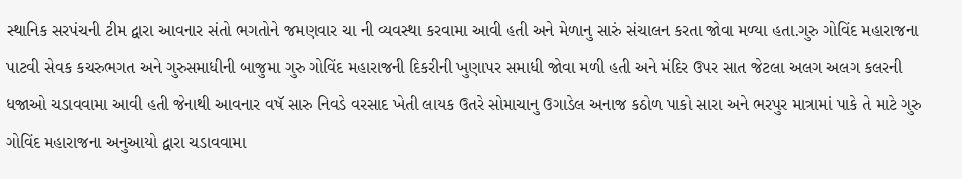સ્થાનિક સરપંચની ટીમ દ્વારા આવનાર સંતો ભગતોને જમણવાર ચા ની વ્યવસ્થા કરવામા આવી હતી અને મેળાનુ સારું સંચાલન કરતા જોવા મળ્યા હતા.ગુરુ ગોવિંદ મહારાજના પાટવી સેવક કચરુભગત અને ગુરુસમાધીની બાજુમા ગુરુ ગોવિંદ મહારાજની દિકરીની ખુણાપર સમાધી જોવા મળી હતી અને મંદિર ઉપર સાત જેટલા અલગ અલગ કલરની ધજાઓ ચડાવવામા આવી હતી જેનાથી આવનાર વષૅ સારુ નિવડે વરસાદ ખેતી લાયક ઉતરે સોમાચાનુ ઉગાડેલ અનાજ કઠોળ પાકો સારા અને ભરપુર માત્રામાં પાકે તે માટે ગુરુ ગોવિંદ મહારાજના અનુઆયો દ્વારા ચડાવવામા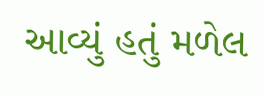આવ્યું હતું મળેલ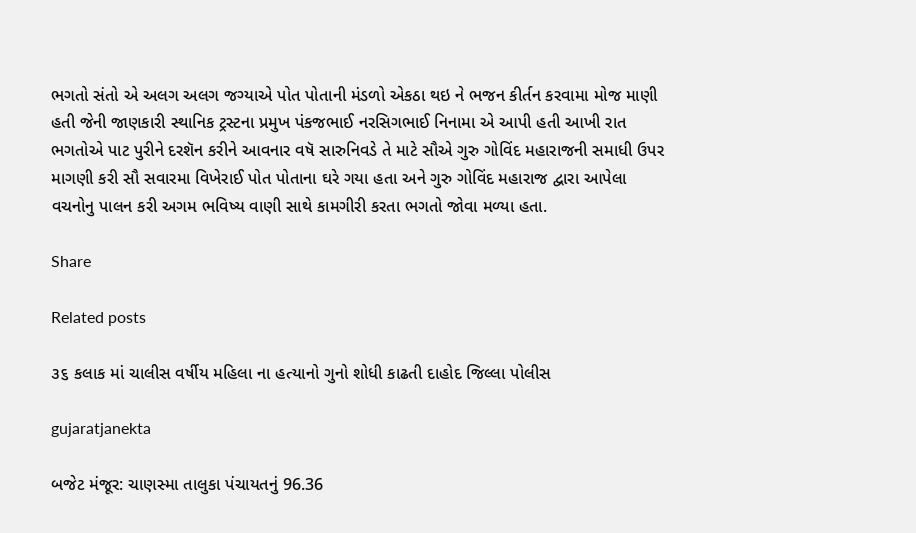ભગતો સંતો એ અલગ અલગ જગ્યાએ પોત પોતાની મંડળો એકઠા થઇ ને ભજન કીર્તન કરવામા મોજ માણી હતી જેની જાણકારી સ્થાનિક ટ્રસ્ટના પ્રમુખ પંકજભાઈ નરસિગભાઈ નિનામા એ આપી હતી આખી રાત ભગતોએ પાટ પુરીને દરશૅન કરીને આવનાર વષૅ સારુનિવડે તે માટે સૌએ ગુરુ ગોવિંદ મહારાજની સમાધી ઉપર માગણી કરી સૌ સવારમા વિખેરાઈ પોત પોતાના ઘરે ગયા હતા અને ગુરુ ગોવિંદ મહારાજ દ્વારા આપેલા વચનોનુ પાલન કરી અગમ ભવિષ્ય વાણી સાથે કામગીરી કરતા ભગતો જોવા મળ્યા હતા.

Share

Related posts

૩૬ કલાક માં ચાલીસ વર્ષીય મહિલા ના હત્યાનો ગુનો શોધી કાઢતી દાહોદ જિલ્લા પોલીસ

gujaratjanekta

બજેટ મંજૂર: ચાણસ્મા તાલુકા પંચાયતનું 96.36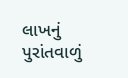લાખનું પુરાંતવાળું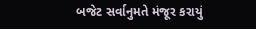બજેટ સર્વાનુમતે મંજૂર કરાયું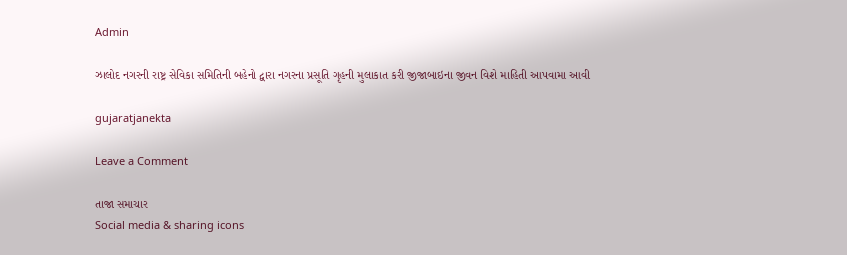Admin

ઝાલોદ નગરની રાષ્ટ્ર સેવિકા સમિતિની બહેનો દ્વારા નગરના પ્રસૂતિ ગૃહની મુલાકાત કરી જીજાબાઇના જીવન વિશે માહિતી આપવામા આવી

gujaratjanekta

Leave a Comment

તાજા સમાચાર
Social media & sharing icons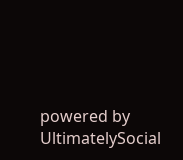powered by UltimatelySocial